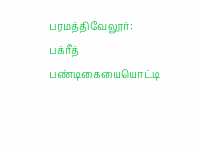பரமத்திவேலூர்: பக்ரீத் பண்டிகையையொட்டி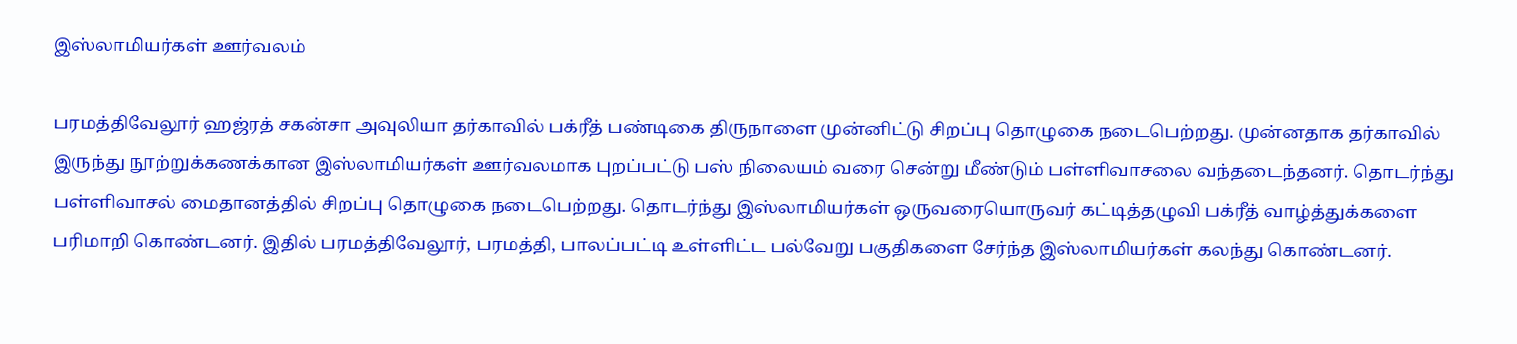இஸ்லாமியர்கள் ஊர்வலம்

பரமத்திவேலூர் ஹஜ்ரத் சகன்சா அவுலியா தர்காவில் பக்ரீத் பண்டிகை திருநாளை முன்னிட்டு சிறப்பு தொழுகை நடைபெற்றது. முன்னதாக தர்காவில் இருந்து நூற்றுக்கணக்கான இஸ்லாமியர்கள் ஊர்வலமாக புறப்பட்டு பஸ் நிலையம் வரை சென்று மீண்டும் பள்ளிவாசலை வந்தடைந்தனர். தொடர்ந்து பள்ளிவாசல் மைதானத்தில் சிறப்பு தொழுகை நடைபெற்றது. தொடர்ந்து இஸ்லாமியர்கள் ஒருவரையொருவர் கட்டித்தழுவி பக்ரீத் வாழ்த்துக்களை பரிமாறி கொண்டனர். இதில் பரமத்திவேலூர், பரமத்தி, பாலப்பட்டி உள்ளிட்ட பல்வேறு பகுதிகளை சேர்ந்த இஸ்லாமியர்கள் கலந்து கொண்டனர்.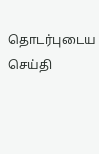தொடர்புடைய செய்தி